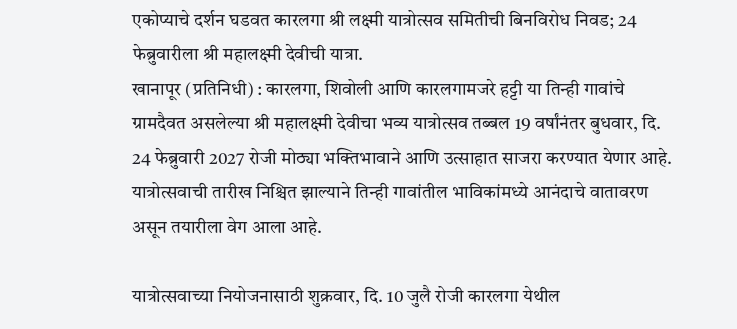एकोप्याचे दर्शन घडवत कारलगा श्री लक्ष्मी यात्रोत्सव समितीची बिनविरोध निवड; 24 फेब्रुवारीला श्री महालक्ष्मी देवीची यात्रा.
खानापूर (प्रतिनिधी) : कारलगा, शिवोली आणि कारलगामजरे हट्टी या तिन्ही गावांचे ग्रामदैवत असलेल्या श्री महालक्ष्मी देवीचा भव्य यात्रोत्सव तब्बल 19 वर्षांनंतर बुधवार, दि. 24 फेब्रुवारी 2027 रोजी मोठ्या भक्तिभावाने आणि उत्साहात साजरा करण्यात येणार आहे. यात्रोत्सवाची तारीख निश्चित झाल्याने तिन्ही गावांतील भाविकांमध्ये आनंदाचे वातावरण असून तयारीला वेग आला आहे.

यात्रोत्सवाच्या नियोजनासाठी शुक्रवार, दि. 10 जुलै रोजी कारलगा येथील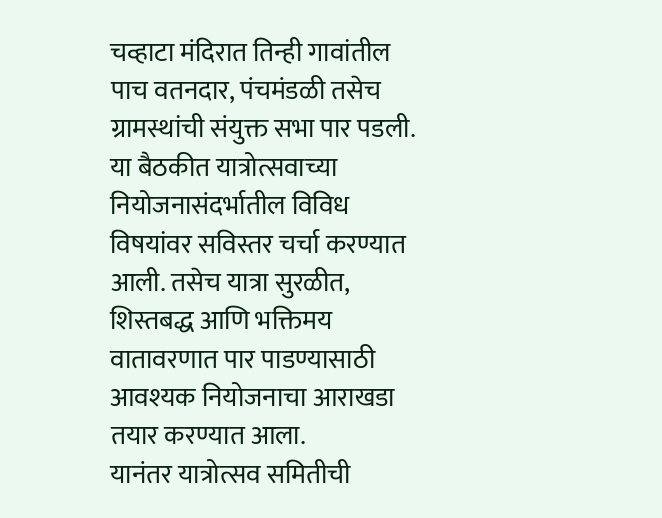चव्हाटा मंदिरात तिन्ही गावांतील पाच वतनदार, पंचमंडळी तसेच ग्रामस्थांची संयुक्त सभा पार पडली. या बैठकीत यात्रोत्सवाच्या नियोजनासंदर्भातील विविध विषयांवर सविस्तर चर्चा करण्यात आली. तसेच यात्रा सुरळीत, शिस्तबद्ध आणि भक्तिमय वातावरणात पार पाडण्यासाठी आवश्यक नियोजनाचा आराखडा तयार करण्यात आला.
यानंतर यात्रोत्सव समितीची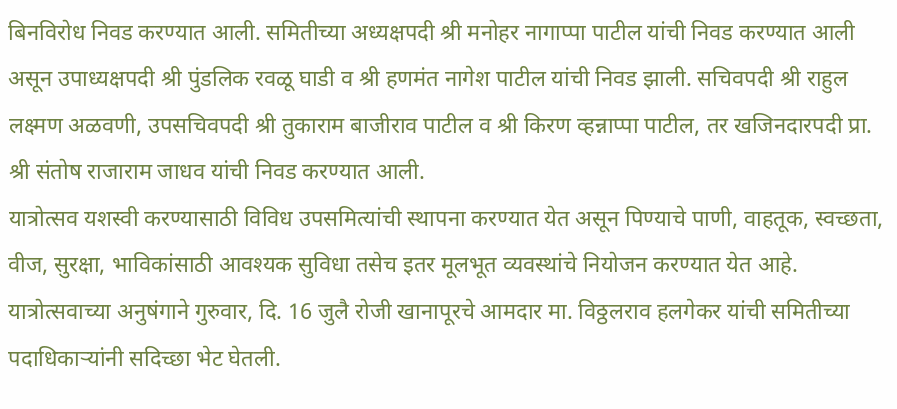बिनविरोध निवड करण्यात आली. समितीच्या अध्यक्षपदी श्री मनोहर नागाप्पा पाटील यांची निवड करण्यात आली असून उपाध्यक्षपदी श्री पुंडलिक रवळू घाडी व श्री हणमंत नागेश पाटील यांची निवड झाली. सचिवपदी श्री राहुल लक्ष्मण अळवणी, उपसचिवपदी श्री तुकाराम बाजीराव पाटील व श्री किरण व्हन्नाप्पा पाटील, तर खजिनदारपदी प्रा. श्री संतोष राजाराम जाधव यांची निवड करण्यात आली.
यात्रोत्सव यशस्वी करण्यासाठी विविध उपसमित्यांची स्थापना करण्यात येत असून पिण्याचे पाणी, वाहतूक, स्वच्छता, वीज, सुरक्षा, भाविकांसाठी आवश्यक सुविधा तसेच इतर मूलभूत व्यवस्थांचे नियोजन करण्यात येत आहे.
यात्रोत्सवाच्या अनुषंगाने गुरुवार, दि. 16 जुलै रोजी खानापूरचे आमदार मा. विठ्ठलराव हलगेकर यांची समितीच्या पदाधिकाऱ्यांनी सदिच्छा भेट घेतली.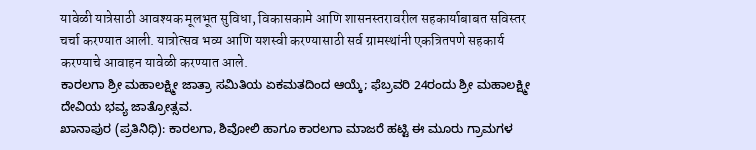यावेळी यात्रेसाठी आवश्यक मूलभूत सुविधा, विकासकामे आणि शासनस्तरावरील सहकार्याबाबत सविस्तर चर्चा करण्यात आली. यात्रोत्सव भव्य आणि यशस्वी करण्यासाठी सर्व ग्रामस्थांनी एकत्रितपणे सहकार्य करण्याचे आवाहन यावेळी करण्यात आले.
ಕಾರಲಗಾ ಶ್ರೀ ಮಹಾಲಕ್ಷ್ಮೀ ಜಾತ್ರಾ ಸಮಿತಿಯ ಏಕಮತದಿಂದ ಆಯ್ಕೆ; ಫೆಬ್ರವರಿ 24ರಂದು ಶ್ರೀ ಮಹಾಲಕ್ಷ್ಮೀ ದೇವಿಯ ಭವ್ಯ ಜಾತ್ರೋತ್ಸವ.
ಖಾನಾಪುರ (ಪ್ರತಿನಿಧಿ): ಕಾರಲಗಾ, ಶಿವೋಲಿ ಹಾಗೂ ಕಾರಲಗಾ ಮಾಜರೆ ಹಟ್ಟಿ ಈ ಮೂರು ಗ್ರಾಮಗಳ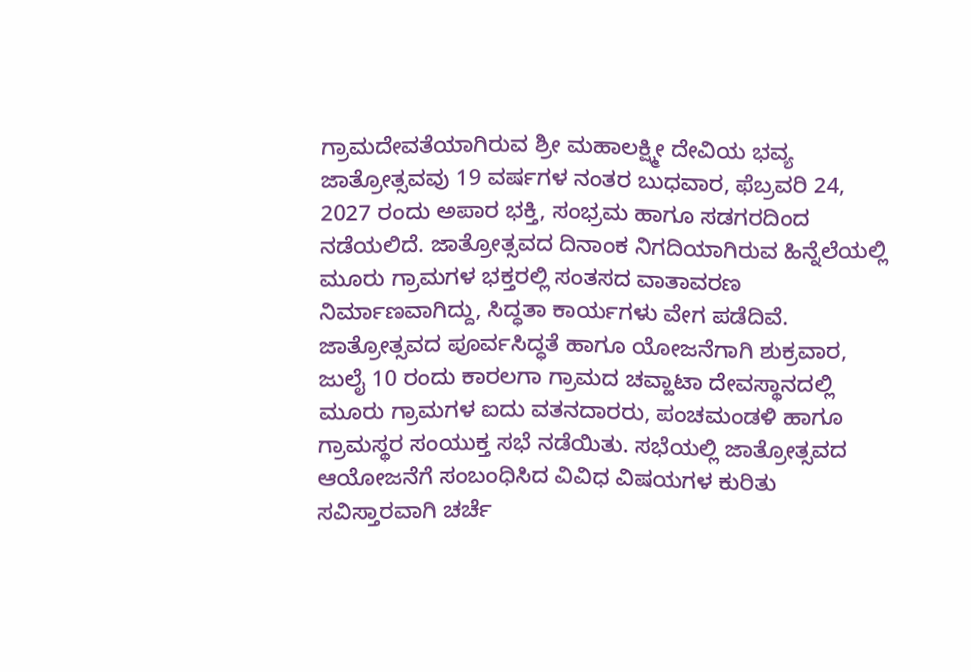ಗ್ರಾಮದೇವತೆಯಾಗಿರುವ ಶ್ರೀ ಮಹಾಲಕ್ಷ್ಮೀ ದೇವಿಯ ಭವ್ಯ ಜಾತ್ರೋತ್ಸವವು 19 ವರ್ಷಗಳ ನಂತರ ಬುಧವಾರ, ಫೆಬ್ರವರಿ 24, 2027 ರಂದು ಅಪಾರ ಭಕ್ತಿ, ಸಂಭ್ರಮ ಹಾಗೂ ಸಡಗರದಿಂದ ನಡೆಯಲಿದೆ. ಜಾತ್ರೋತ್ಸವದ ದಿನಾಂಕ ನಿಗದಿಯಾಗಿರುವ ಹಿನ್ನೆಲೆಯಲ್ಲಿ ಮೂರು ಗ್ರಾಮಗಳ ಭಕ್ತರಲ್ಲಿ ಸಂತಸದ ವಾತಾವರಣ ನಿರ್ಮಾಣವಾಗಿದ್ದು, ಸಿದ್ಧತಾ ಕಾರ್ಯಗಳು ವೇಗ ಪಡೆದಿವೆ.
ಜಾತ್ರೋತ್ಸವದ ಪೂರ್ವಸಿದ್ಧತೆ ಹಾಗೂ ಯೋಜನೆಗಾಗಿ ಶುಕ್ರವಾರ, ಜುಲೈ 10 ರಂದು ಕಾರಲಗಾ ಗ್ರಾಮದ ಚವ್ಹಾಟಾ ದೇವಸ್ಥಾನದಲ್ಲಿ ಮೂರು ಗ್ರಾಮಗಳ ಐದು ವತನದಾರರು, ಪಂಚಮಂಡಳಿ ಹಾಗೂ ಗ್ರಾಮಸ್ಥರ ಸಂಯುಕ್ತ ಸಭೆ ನಡೆಯಿತು. ಸಭೆಯಲ್ಲಿ ಜಾತ್ರೋತ್ಸವದ ಆಯೋಜನೆಗೆ ಸಂಬಂಧಿಸಿದ ವಿವಿಧ ವಿಷಯಗಳ ಕುರಿತು ಸವಿಸ್ತಾರವಾಗಿ ಚರ್ಚೆ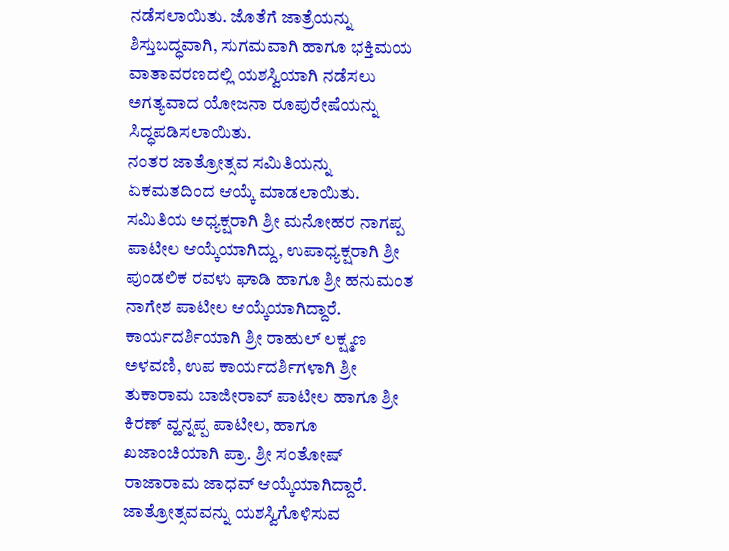ನಡೆಸಲಾಯಿತು. ಜೊತೆಗೆ ಜಾತ್ರೆಯನ್ನು ಶಿಸ್ತುಬದ್ಧವಾಗಿ, ಸುಗಮವಾಗಿ ಹಾಗೂ ಭಕ್ತಿಮಯ ವಾತಾವರಣದಲ್ಲಿ ಯಶಸ್ವಿಯಾಗಿ ನಡೆಸಲು ಅಗತ್ಯವಾದ ಯೋಜನಾ ರೂಪುರೇಷೆಯನ್ನು ಸಿದ್ಧಪಡಿಸಲಾಯಿತು.
ನಂತರ ಜಾತ್ರೋತ್ಸವ ಸಮಿತಿಯನ್ನು ಏಕಮತದಿಂದ ಆಯ್ಕೆ ಮಾಡಲಾಯಿತು. ಸಮಿತಿಯ ಅಧ್ಯಕ್ಷರಾಗಿ ಶ್ರೀ ಮನೋಹರ ನಾಗಪ್ಪ ಪಾಟೀಲ ಆಯ್ಕೆಯಾಗಿದ್ದು, ಉಪಾಧ್ಯಕ್ಷರಾಗಿ ಶ್ರೀ ಪುಂಡಲಿಕ ರವಳು ಘಾಡಿ ಹಾಗೂ ಶ್ರೀ ಹನುಮಂತ ನಾಗೇಶ ಪಾಟೀಲ ಆಯ್ಕೆಯಾಗಿದ್ದಾರೆ.
ಕಾರ್ಯದರ್ಶಿಯಾಗಿ ಶ್ರೀ ರಾಹುಲ್ ಲಕ್ಷ್ಮಣ ಅಳವಣಿ, ಉಪ ಕಾರ್ಯದರ್ಶಿಗಳಾಗಿ ಶ್ರೀ ತುಕಾರಾಮ ಬಾಜೀರಾವ್ ಪಾಟೀಲ ಹಾಗೂ ಶ್ರೀ ಕಿರಣ್ ವ್ಹನ್ನಪ್ಪ ಪಾಟೀಲ, ಹಾಗೂ ಖಜಾಂಚಿಯಾಗಿ ಪ್ರಾ. ಶ್ರೀ ಸಂತೋಷ್ ರಾಜಾರಾಮ ಜಾಧವ್ ಆಯ್ಕೆಯಾಗಿದ್ದಾರೆ.
ಜಾತ್ರೋತ್ಸವವನ್ನು ಯಶಸ್ವಿಗೊಳಿಸುವ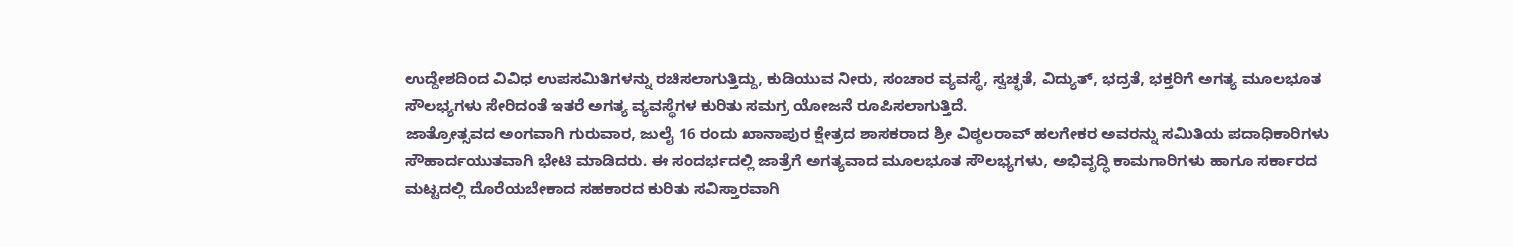ಉದ್ದೇಶದಿಂದ ವಿವಿಧ ಉಪಸಮಿತಿಗಳನ್ನು ರಚಿಸಲಾಗುತ್ತಿದ್ದು, ಕುಡಿಯುವ ನೀರು, ಸಂಚಾರ ವ್ಯವಸ್ಥೆ, ಸ್ವಚ್ಛತೆ, ವಿದ್ಯುತ್, ಭದ್ರತೆ, ಭಕ್ತರಿಗೆ ಅಗತ್ಯ ಮೂಲಭೂತ ಸೌಲಭ್ಯಗಳು ಸೇರಿದಂತೆ ಇತರೆ ಅಗತ್ಯ ವ್ಯವಸ್ಥೆಗಳ ಕುರಿತು ಸಮಗ್ರ ಯೋಜನೆ ರೂಪಿಸಲಾಗುತ್ತಿದೆ.
ಜಾತ್ರೋತ್ಸವದ ಅಂಗವಾಗಿ ಗುರುವಾರ, ಜುಲೈ 16 ರಂದು ಖಾನಾಪುರ ಕ್ಷೇತ್ರದ ಶಾಸಕರಾದ ಶ್ರೀ ವಿಠ್ಠಲರಾವ್ ಹಲಗೇಕರ ಅವರನ್ನು ಸಮಿತಿಯ ಪದಾಧಿಕಾರಿಗಳು ಸೌಹಾರ್ದಯುತವಾಗಿ ಭೇಟಿ ಮಾಡಿದರು. ಈ ಸಂದರ್ಭದಲ್ಲಿ ಜಾತ್ರೆಗೆ ಅಗತ್ಯವಾದ ಮೂಲಭೂತ ಸೌಲಭ್ಯಗಳು, ಅಭಿವೃದ್ಧಿ ಕಾಮಗಾರಿಗಳು ಹಾಗೂ ಸರ್ಕಾರದ ಮಟ್ಟದಲ್ಲಿ ದೊರೆಯಬೇಕಾದ ಸಹಕಾರದ ಕುರಿತು ಸವಿಸ್ತಾರವಾಗಿ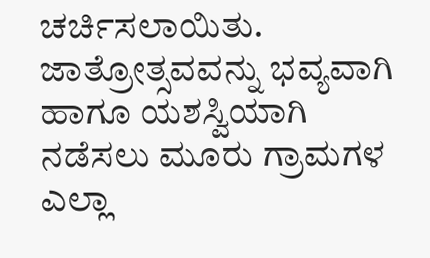ಚರ್ಚಿಸಲಾಯಿತು.
ಜಾತ್ರೋತ್ಸವವನ್ನು ಭವ್ಯವಾಗಿ ಹಾಗೂ ಯಶಸ್ವಿಯಾಗಿ ನಡೆಸಲು ಮೂರು ಗ್ರಾಮಗಳ ಎಲ್ಲಾ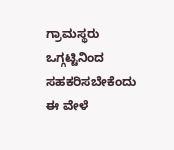ಗ್ರಾಮಸ್ಥರು ಒಗ್ಗಟ್ಟಿನಿಂದ ಸಹಕರಿಸಬೇಕೆಂದು ಈ ವೇಳೆ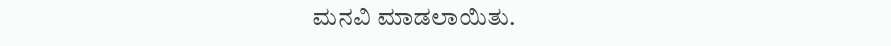ಮನವಿ ಮಾಡಲಾಯಿತು.